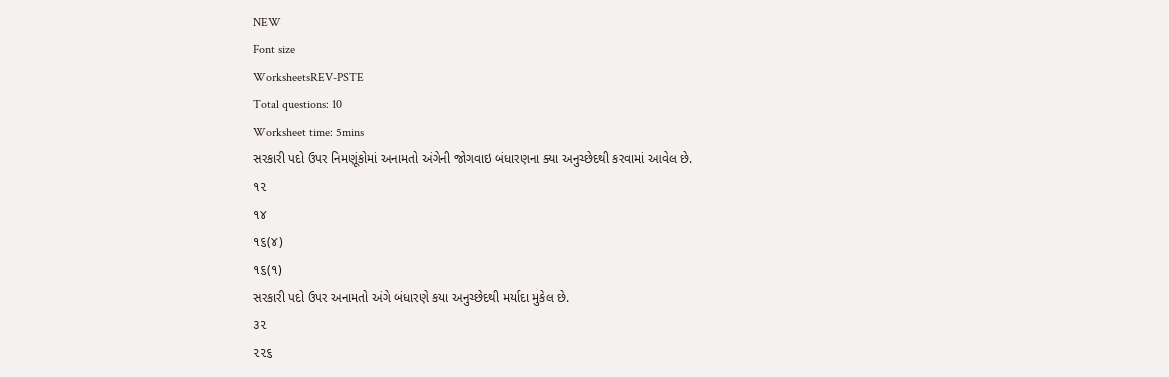NEW
Font size
WorksheetsREV-PSTE
Total questions: 10
Worksheet time: 5mins
સરકારી પદો ઉપર નિમણૂંકોમાં અનામતો અંગેની જોગવાઇ બંધારણના ક્યા અનુચ્છેદથી કરવામાં આવેલ છે.
૧૨
૧૪
૧૬(૪)
૧૬(૧)
સરકારી પદો ઉપર અનામતો અંગે બંધારણે કયા અનુચ્છેદથી મર્યાદા મુકેલ છે.
૩૨
૨૨૬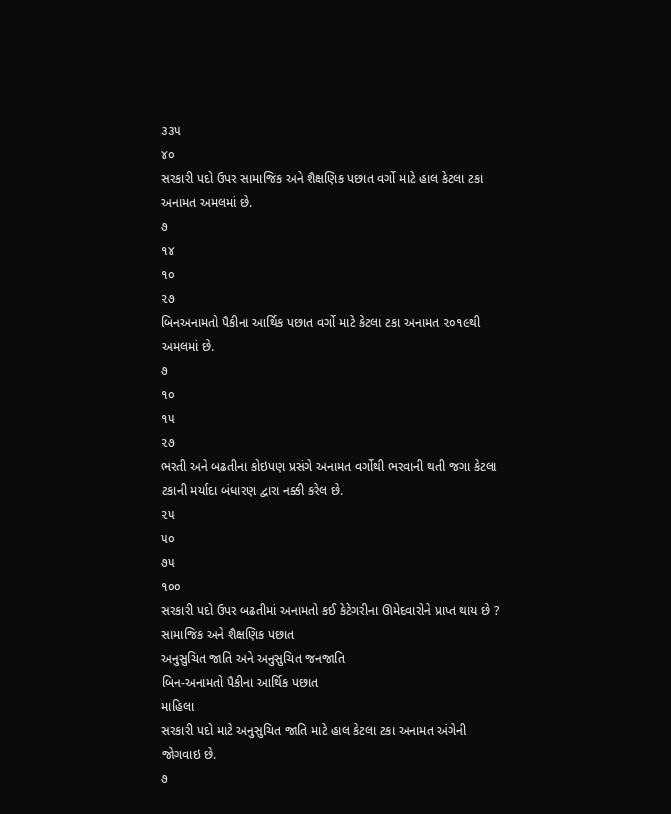૩૩૫
૪૦
સરકારી પદો ઉપર સામાજિક અને શૈક્ષણિક પછાત વર્ગો માટે હાલ કેટલા ટકા અનામત અમલમાં છે.
૭
૧૪
૧૦
૨૭
બિનઅનામતો પૈકીના આર્થિક પછાત વર્ગો માટે કેટલા ટકા અનામત ૨૦૧૯થી અમલમાં છે.
૭
૧૦
૧૫
૨૭
ભરતી અને બઢતીના કોઇપણ પ્રસંગે અનામત વર્ગોથી ભરવાની થતી જગા કેટલા ટકાની મર્યાદા બંધારણ દ્વારા નક્કી કરેલ છે.
૨૫
૫૦
૭૫
૧૦૦
સરકારી પદો ઉપર બઢતીમાં અનામતો કઈ કેટેગરીના ઊમેદવારોને પ્રાપ્ત થાય છે ?
સામાજિક અને શૈક્ષણિક પછાત
અનુસુચિત જાતિ અને અનુસુચિત જનજાતિ
બિન-અનામતો પૈકીના આર્થિક પછાત
માહિલા
સરકારી પદો માટે અનુસુચિત જાતિ માટે હાલ કેટલા ટકા અનામત અંગેની જોગવાઇ છે.
૭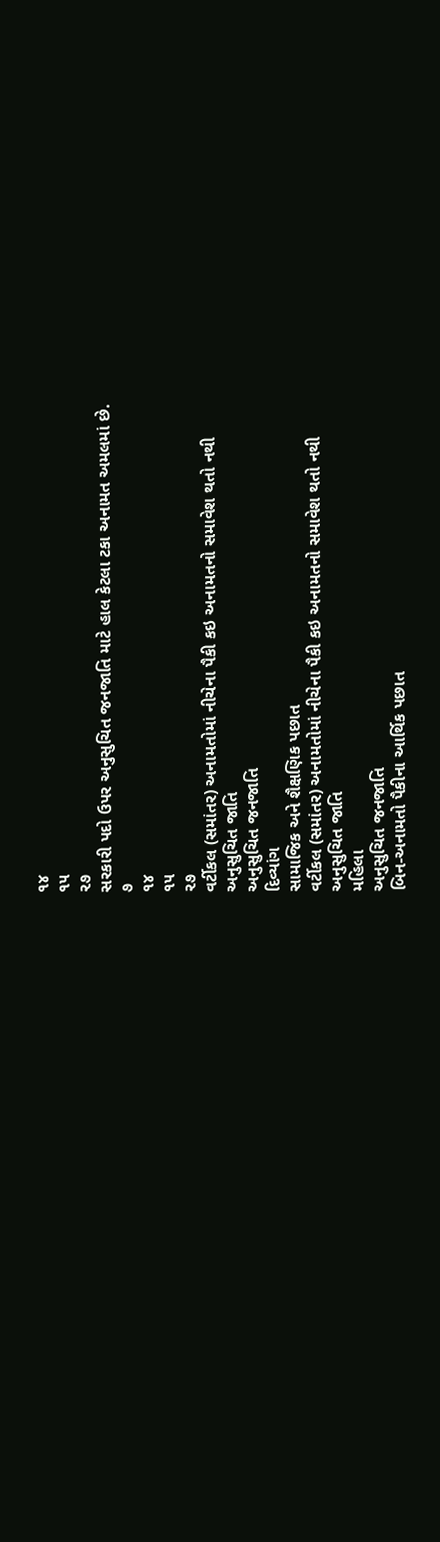૧૪
૧૫
૨૭
સરકારી પદો ઉપર અનુસુચિત જનજાતિ માટે હાલ કેટલા ટકા અનામત અમલમાં છે.
૭
૧૪
૧૫
૨૭
વર્ટીકલ (સમાંતર) અનામતોમાં નીચેના પૈકી કઇ અનામતનો સમાવેશ થતો નથી
અનુસુચિત જાતિ
અનુસુચિત જનજાતિ
દિવ્યાંગ
સામાજિક અને શૈક્ષણિક પછાત
વર્ટીકલ (સમાંતર) અનામતોમાં નીચેના પૈકી કઇ અનામતનો સમાવેશ થતો નથી
અનુસુચિત જાતિ
મહિલા
અનુસુચિત જનજાતિ
બિન-અનામતો પૈકીના આર્થિક પછાત